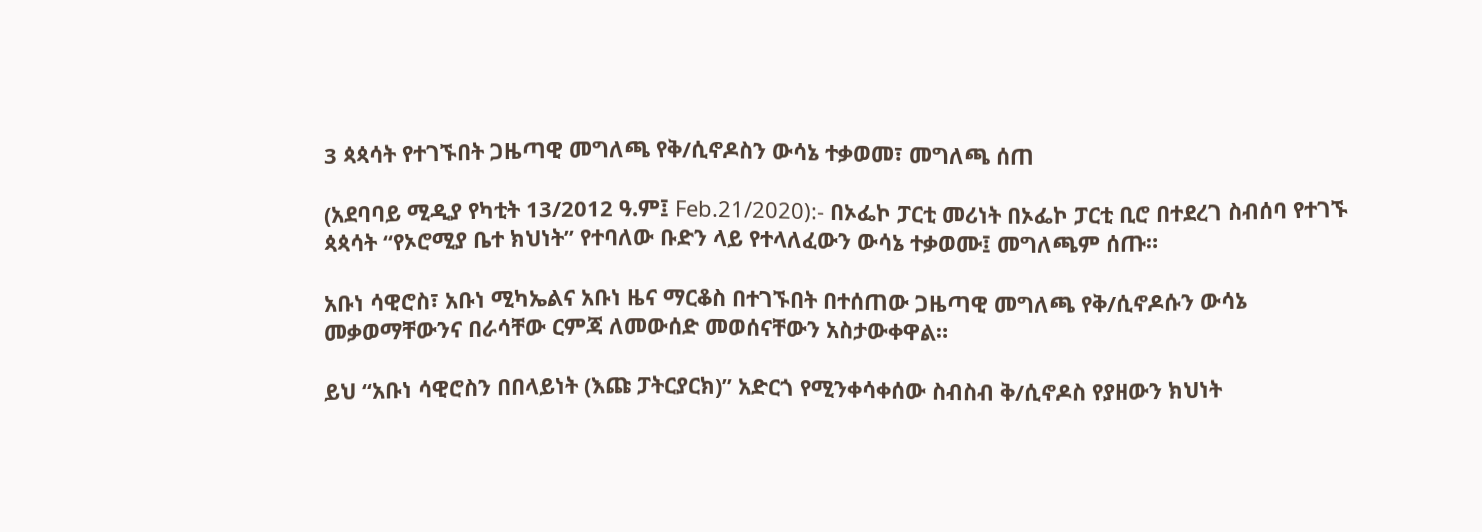3 ጳጳሳት የተገኙበት ጋዜጣዊ መግለጫ የቅ/ሲኖዶስን ውሳኔ ተቃወመ፣ መግለጫ ሰጠ

(አደባባይ ሚዲያ የካቲት 13/2012 ዓ.ም፤ Feb.21/2020):- በኦፌኮ ፓርቲ መሪነት በኦፌኮ ፓርቲ ቢሮ በተደረገ ስብሰባ የተገኙ ጳጳሳት “የኦሮሚያ ቤተ ክህነት” የተባለው ቡድን ላይ የተላለፈውን ውሳኔ ተቃወሙ፤ መግለጫም ሰጡ።

አቡነ ሳዊሮስ፣ አቡነ ሚካኤልና አቡነ ዜና ማርቆስ በተገኙበት በተሰጠው ጋዜጣዊ መግለጫ የቅ/ሲኖዶሱን ውሳኔ መቃወማቸውንና በራሳቸው ርምጃ ለመውሰድ መወሰናቸውን አስታውቀዋል።

ይህ “አቡነ ሳዊሮስን በበላይነት (እጩ ፓትርያርክ)” አድርጎ የሚንቀሳቀሰው ስብስብ ቅ/ሲኖዶስ የያዘውን ክህነት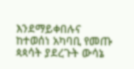እንደማይቀበሉና ከተወሰነ አካባቢ የመጡ ጳጳሳት ያደረጉት ውሳኔ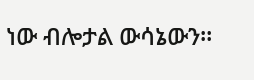ነው ብሎታል ውሳኔውን።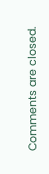Comments are closed.